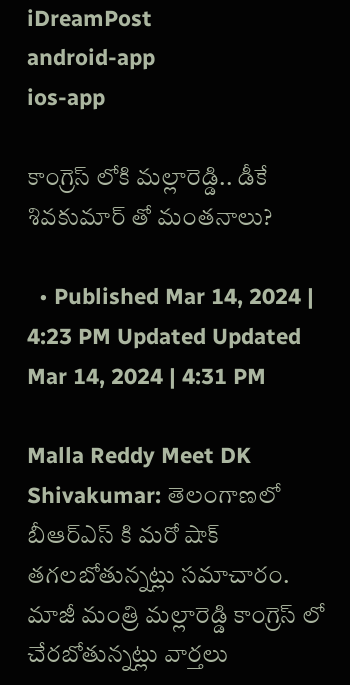iDreamPost
android-app
ios-app

కాంగ్రెస్ లోకి మల్లారెడ్డి.. డీకే శివకుమార్ తో మంతనాలు?

  • Published Mar 14, 2024 | 4:23 PM Updated Updated Mar 14, 2024 | 4:31 PM

Malla Reddy Meet DK Shivakumar: తెలంగాణలో బీఆర్ఎస్ కి మరో షాక్ తగలబోతున్నట్లు సమాచారం. మాజీ మంత్రి మల్లారెడ్డి కాంగ్రెస్ లో చేరబోతున్నట్లు వార్తలు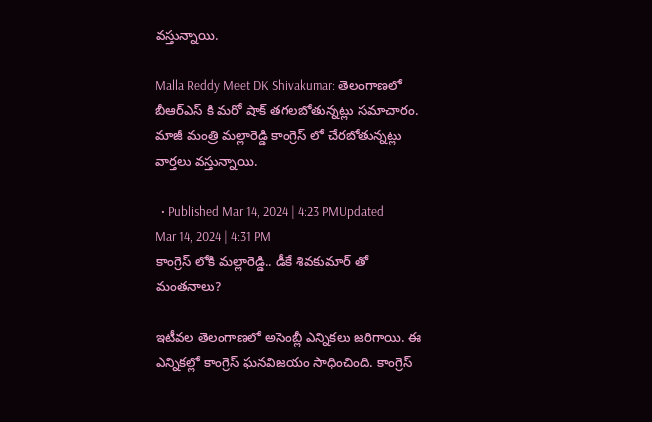వస్తున్నాయి.

Malla Reddy Meet DK Shivakumar: తెలంగాణలో బీఆర్ఎస్ కి మరో షాక్ తగలబోతున్నట్లు సమాచారం. మాజీ మంత్రి మల్లారెడ్డి కాంగ్రెస్ లో చేరబోతున్నట్లు వార్తలు వస్తున్నాయి.

  • Published Mar 14, 2024 | 4:23 PMUpdated Mar 14, 2024 | 4:31 PM
కాంగ్రెస్ లోకి మల్లారెడ్డి.. డీకే శివకుమార్ తో మంతనాలు?

ఇటీవల తెలంగాణలో అసెంబ్లీ ఎన్నికలు జరిగాయి. ఈ ఎన్నికల్లో కాంగ్రెస్ ఘనవిజయం సాధించింది. కాంగ్రెస్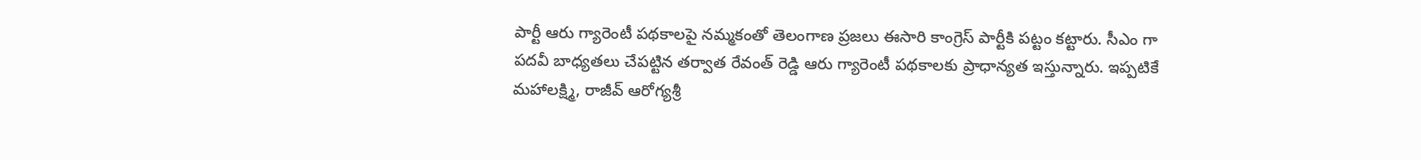పార్టీ ఆరు గ్యారెంటీ పథకాలపై నమ్మకంతో తెలంగాణ ప్రజలు ఈసారి కాంగ్రెస్ పార్టీకి పట్టం కట్టారు. సీఎం గా పదవీ బాధ్యతలు చేపట్టిన తర్వాత రేవంత్ రెడ్డి ఆరు గ్యారెంటీ పథకాలకు ప్రాధాన్యత ఇస్తున్నారు. ఇప్పటికే మహాలక్ష్మి, రాజీవ్ ఆరోగ్యశ్రీ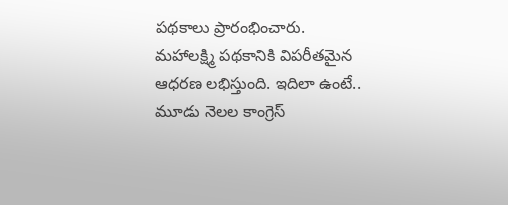పథకాలు ప్రారంభించారు. మహాలక్ష్మి పథకానికి విపరీతమైన ఆధరణ లభిస్తుంది. ఇదిలా ఉంటే.. మూడు నెలల కాంగ్రెస్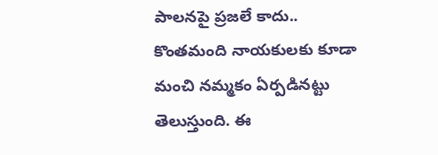పాలనపై ప్రజలే కాదు.. కొంతమంది నాయకులకు కూడా మంచి నమ్మకం ఏర్పడినట్టు తెలుస్తుంది. ఈ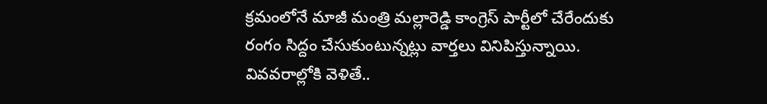క్రమంలోనే మాజీ మంత్రి మల్లారెడ్డి కాంగ్రెస్ పార్టీలో చేరేందుకు రంగం సిద్దం చేసుకుంటున్నట్లు వార్తలు వినిపిస్తున్నాయి. వివవరాల్లోకి వెళితే..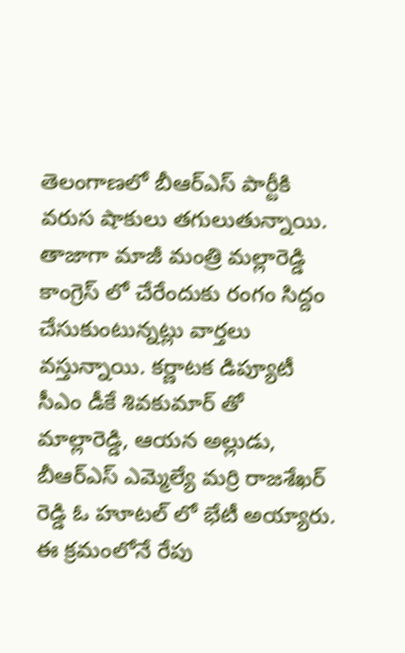తెలంగాణలో బీఆర్ఎస్ పార్టీకి వరుస షాకులు తగులుతున్నాయి. తాజాగా మాజీ మంత్రి మల్లారెడ్డి కాంగ్రెస్ లో చేరేందుకు రంగం సిద్దం చేసుకుంటున్నట్లు వార్తలు వస్తున్నాయి. కర్ణాటక డిప్యూటీ సీఎం డీకే శివకుమార్ తో మాల్లారెడ్డి, ఆయన అల్లుడు, బీఆర్ఎస్ ఎమ్మెల్యే మర్రి రాజశేఖర్ రెడ్డి ఓ హూటల్ లో భేటీ అయ్యారు. ఈ క్రమంలోనే రేపు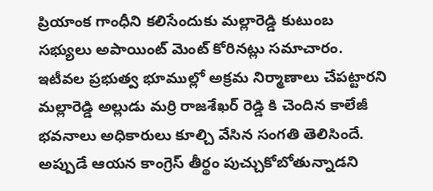ప్రియాంక గాంధీని కలిసేందుకు మల్లారెడ్డి కుటుంబ సభ్యులు అపాయింట్ మెంట్ కోరినట్లు సమాచారం. ఇటీవల ప్రభుత్వ భూముల్లో అక్రమ నిర్మాణాలు చేపట్టారని మల్లారెడ్డి అల్లుడు మర్రి రాజశేఖర్ రెడ్డి కి చెందిన కాలేజీ భవనాలు అధికారులు కూల్చి వేసిన సంగతి తెలిసిందే. అప్పుడే ఆయన కాంగ్రెస్ తీర్థం పుచ్చుకోబోతున్నాడని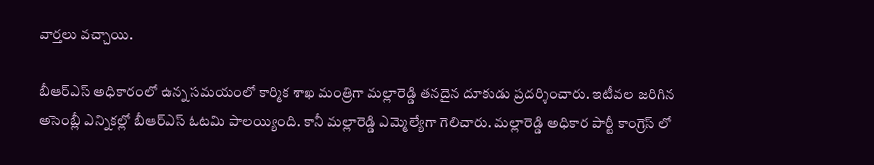వార్తలు వచ్చాయి.

బీఆర్ఎస్ అధికారంలో ఉన్న సమయంలో కార్మిక శాఖ మంత్రిగా మల్లారెడ్డి తనదైన దూకుడు ప్రదర్శించారు. ఇటీవల జరిగిన అసెంబ్లీ ఎన్నికల్లో బీఆర్ఎస్ ఓటమి పాలయ్యింది. కానీ మల్లారెడ్డి ఎమ్మెల్యేగా గెలిచారు. మల్లారెడ్డి అధికార పార్టీ కాంగ్రెస్ లో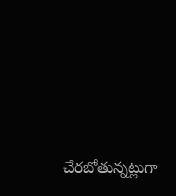చేరబోతున్నట్లుగా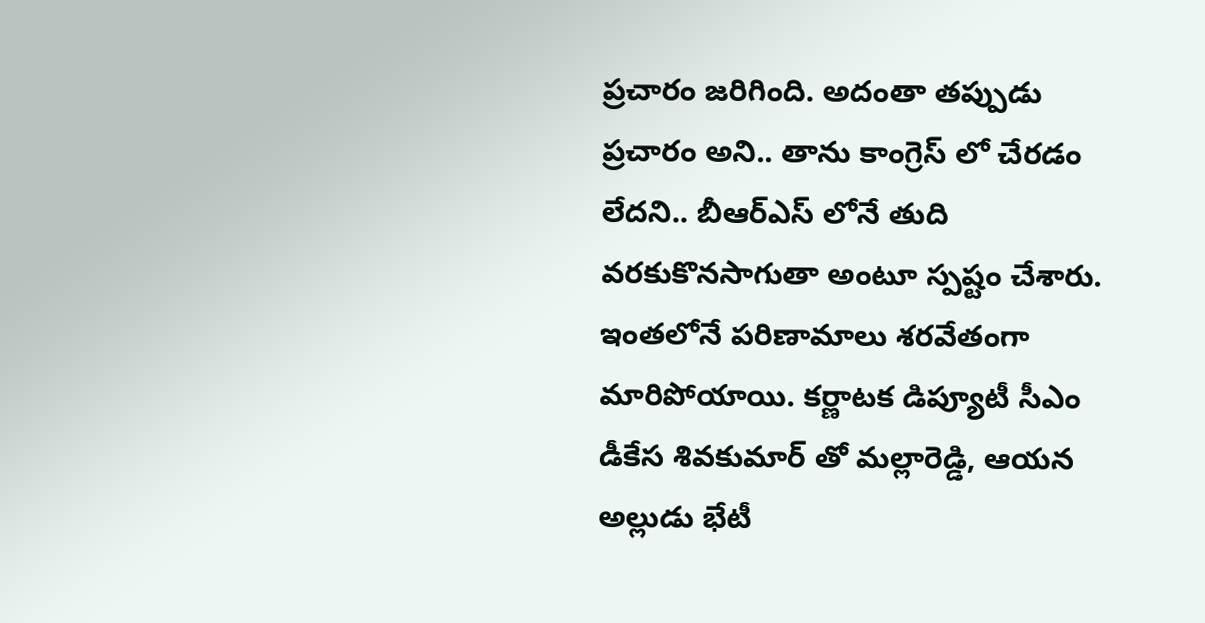ప్రచారం జరిగింది. అదంతా తప్పుడు ప్రచారం అని.. తాను కాంగ్రెస్ లో చేరడం లేదని.. బీఆర్ఎస్ లోనే తుది వరకుకొనసాగుతా అంటూ స్పష్టం చేశారు. ఇంతలోనే పరిణామాలు శరవేతంగా మారిపోయాయి. కర్ణాటక డిప్యూటీ సీఎం డీకేస శివకుమార్ తో మల్లారెడ్డి, ఆయన అల్లుడు భేటీ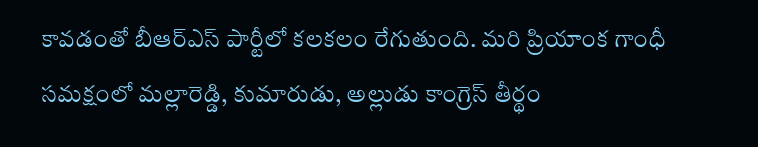కావడంతో బీఆర్ఎస్ పార్టీలో కలకలం రేగుతుంది. మరి ప్రియాంక గాంధీ సమక్షంలో మల్లారెడ్డి, కుమారుడు, అల్లుడు కాంగ్రెస్ తీర్థం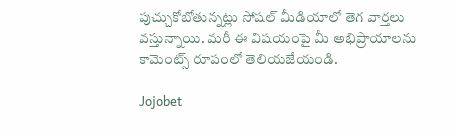పుచ్చుకోబోతున్నట్లు సోషల్ మీడియాలో తెగ వార్తలు వస్తున్నాయి. మరీ ఈ విషయంపై మీ అభిప్రాయాలను కామెంట్స్ రూపంలో తెలియజేయండి.

Jojobet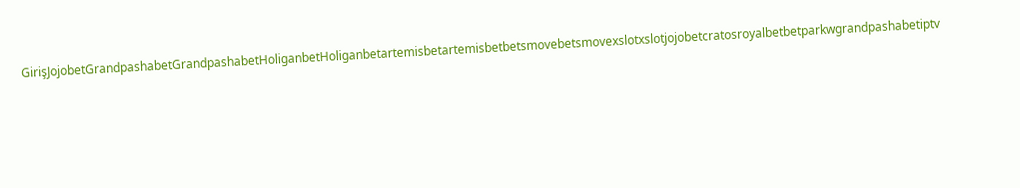GirişJojobetGrandpashabetGrandpashabetHoliganbetHoliganbetartemisbetartemisbetbetsmovebetsmovexslotxslotjojobetcratosroyalbetbetparkwgrandpashabetiptv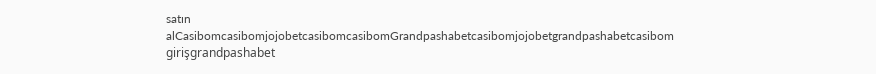satın alCasibomcasibomjojobetcasibomcasibomGrandpashabetcasibomjojobetgrandpashabetcasibom girişgrandpashabet